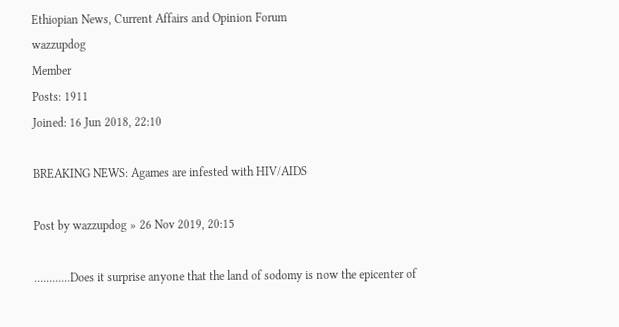Ethiopian News, Current Affairs and Opinion Forum
wazzupdog
Member
Posts: 1911
Joined: 16 Jun 2018, 22:10

BREAKING NEWS: Agames are infested with HIV/AIDS

Post by wazzupdog » 26 Nov 2019, 20:15

............Does it surprise anyone that the land of sodomy is now the epicenter of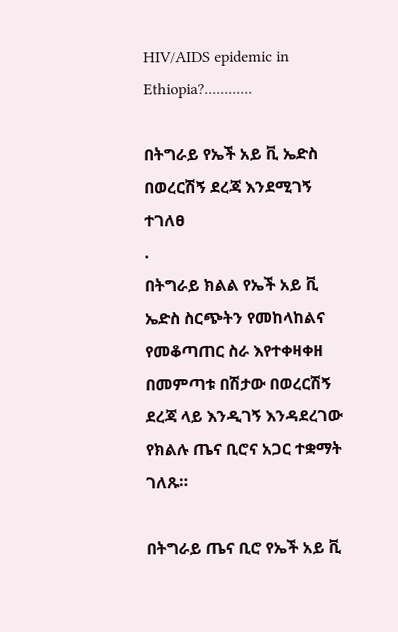HIV/AIDS epidemic in Ethiopia?............

በትግራይ የኤች አይ ቪ ኤድስ በወረርሽኝ ደረጃ እንደሚገኝ ተገለፀ
.
በትግራይ ክልል የኤች አይ ቪ ኤድስ ስርጭትን የመከላከልና የመቆጣጠር ስራ እየተቀዛቀዘ በመምጣቱ በሽታው በወረርሽኝ ደረጃ ላይ እንዲገኝ እንዳደረገው የክልሉ ጤና ቢሮና አጋር ተቋማት ገለጹ።

በትግራይ ጤና ቢሮ የኤች አይ ቪ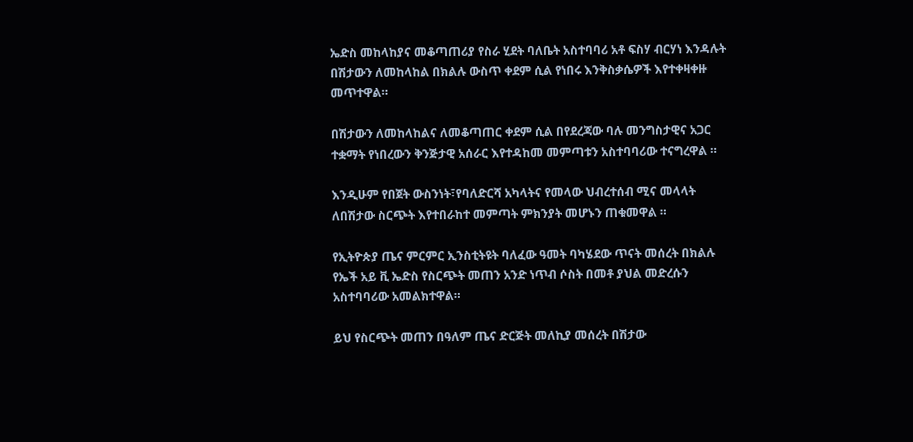ኤድስ መከላከያና መቆጣጠሪያ የስራ ሂደት ባለቤት አስተባባሪ አቶ ፍስሃ ብርሃነ እንዳሉት በሽታውን ለመከላከል በክልሉ ውስጥ ቀደም ሲል የነበሩ እንቅስቃሴዎች እየተቀዛቀዙ መጥተዋል።

በሽታውን ለመከላከልና ለመቆጣጠር ቀደም ሲል በየደረጃው ባሉ መንግስታዊና አጋር ተቋማት የነበረውን ቅንጅታዊ አሰራር እየተዳከመ መምጣቱን አስተባባሪው ተናግረዋል ።

እንዲሁም የበጀት ውስንነት፣የባለድርሻ አካላትና የመላው ህብረተሰብ ሚና መላላት ለበሽታው ስርጭት እየተበራከተ መምጣት ምክንያት መሆኑን ጠቁመዋል ።

የኢትዮጵያ ጤና ምርምር ኢንስቲትዩት ባለፈው ዓመት ባካሄደው ጥናት መሰረት በክልሉ የኤች አይ ቪ ኤድስ የስርጭት መጠን አንድ ነጥብ ሶስት በመቶ ያህል መድረሱን አስተባባሪው አመልክተዋል።

ይህ የስርጭት መጠን በዓለም ጤና ድርጅት መለኪያ መሰረት በሽታው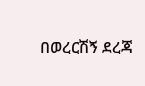በወረርሽኝ ደረጃ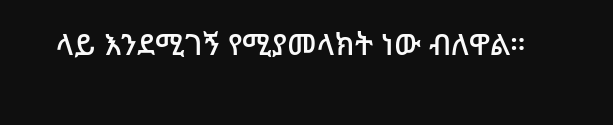ላይ እንደሚገኝ የሚያመላክት ነው ብለዋል።